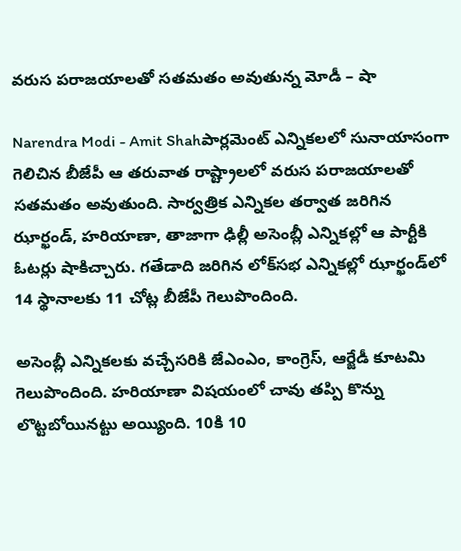వరుస పరాజయాలతో సతమతం అవుతున్న మోడీ – షా

Narendra Modi - Amit Shahపార్లమెంట్ ఎన్నికలలో సునాయాసంగా గెలిచిన బీజేపీ ఆ తరువాత రాష్ట్రాలలో వరుస పరాజయాలతో సతమతం అవుతుంది. సార్వత్రిక ఎన్నికల తర్వాత జరిగిన ఝార్ఖండ్‌, హరియాణా, తాజాగా ఢిల్లీ అసెంబ్లీ ఎన్నికల్లో ఆ పార్టీకి ఓటర్లు షాకిచ్చారు. గతేడాది జరిగిన లోక్‌సభ ఎన్నికల్లో ఝార్ఖండ్‌లో 14 స్థానాలకు 11 చోట్ల బీజేపీ గెలుపొందింది.

అసెంబ్లీ ఎన్నికలకు వచ్చేసరికి జేఎంఎం, కాంగ్రెస్‌, ఆర్జేడీ కూటమి గెలుపొందింది. హరియాణా విషయంలో చావు తప్పి కొన్ను లొట్టబోయినట్టు అయ్యింది. 10కి 10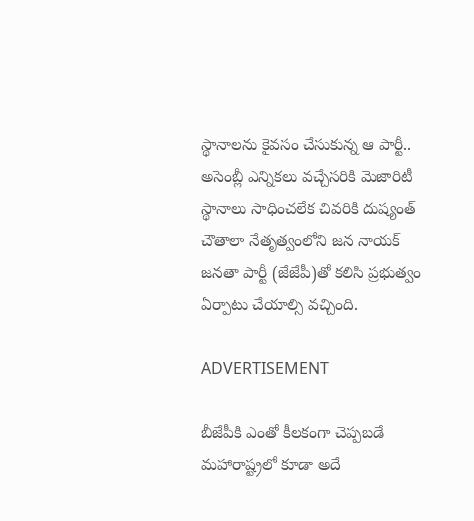స్థానాలను కైవసం చేసుకున్న ఆ పార్టీ.. అసెంబ్లీ ఎన్నికలు వచ్చేసరికి మెజారిటీ స్థానాలు సాధించలేక చివరికి దుష్యంత్‌ చౌతాలా నేతృత్వంలోని జన నాయక్‌ జనతా పార్టీ (జేజేపీ)తో కలిసి ప్రభుత్వం ఏర్పాటు చేయాల్సి వచ్చింది.

ADVERTISEMENT

బీజేపీకి ఎంతో కీలకంగా చెప్పబడే మహారాష్ట్రలో కూడా అదే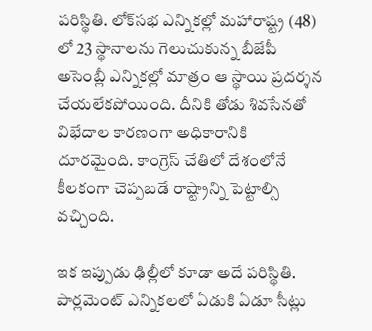పరిస్థితి. లోక్‌సభ ఎన్నికల్లో మహారాష్ట్ర (48) లో 23 స్థానాలను గెలుచుకున్న బీజేపీ అసెంబ్లీ ఎన్నికల్లో మాత్రం ఆ స్థాయి ప్రదర్శన చేయలేకపోయింది. దీనికి తోడు శివసేనతో విభేదాల కారణంగా అధికారానికి దూరమైంది. కాంగ్రెస్ చేతిలో దేశంలోనే కీలకంగా చెప్పబడే రాష్ట్రాన్ని పెట్టాల్సి వచ్చింది.

ఇక ఇప్పుడు ఢిల్లీలో కూడా అదే పరిస్థితి. పార్లమెంట్ ఎన్నికలలో ఏడుకి ఏడూ సీట్లు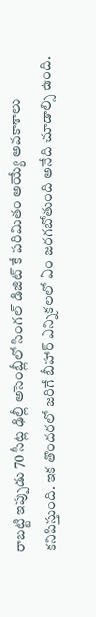రాబట్టి ఇప్పుడు 70 సీట్ల ఢిల్లీ అసెంబ్లీలో సింగల్ డిజిట్ కే పరిమితం అయ్యే అవకాశాలు కనిపిస్తుంది. ఇక తొందరలో జరిగే బీహార్ ఎన్నికలలో ఏం జరగబోతుంది అనేది చూడాల్సి ఉంది.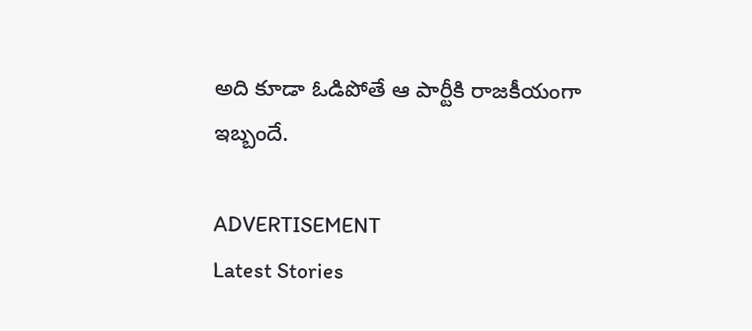అది కూడా ఓడిపోతే ఆ పార్టీకి రాజకీయంగా ఇబ్బందే.

ADVERTISEMENT
Latest Stories